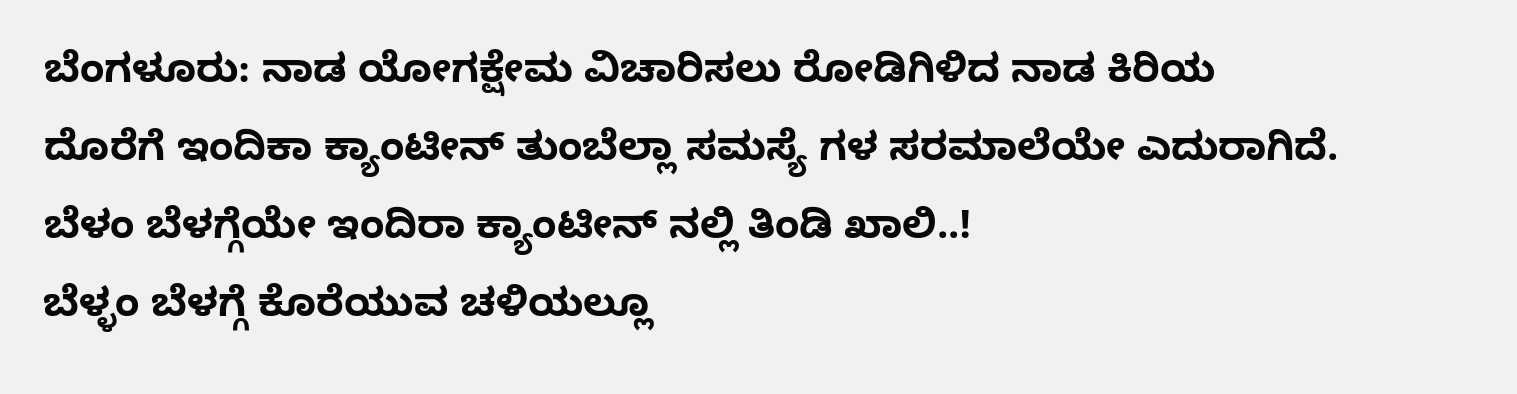ಬೆಂಗಳೂರು: ನಾಡ ಯೋಗಕ್ಷೇಮ ವಿಚಾರಿಸಲು ರೋಡಿಗಿಳಿದ ನಾಡ ಕಿರಿಯ ದೊರೆಗೆ ಇಂದಿಕಾ ಕ್ಯಾಂಟೀನ್ ತುಂಬೆಲ್ಲಾ ಸಮಸ್ಯೆ ಗಳ ಸರಮಾಲೆಯೇ ಎದುರಾಗಿದೆ.
ಬೆಳಂ ಬೆಳಗ್ಗೆಯೇ ಇಂದಿರಾ ಕ್ಯಾಂಟೀನ್ ನಲ್ಲಿ ತಿಂಡಿ ಖಾಲಿ..!
ಬೆಳ್ಳಂ ಬೆಳಗ್ಗೆ ಕೊರೆಯುವ ಚಳಿಯಲ್ಲೂ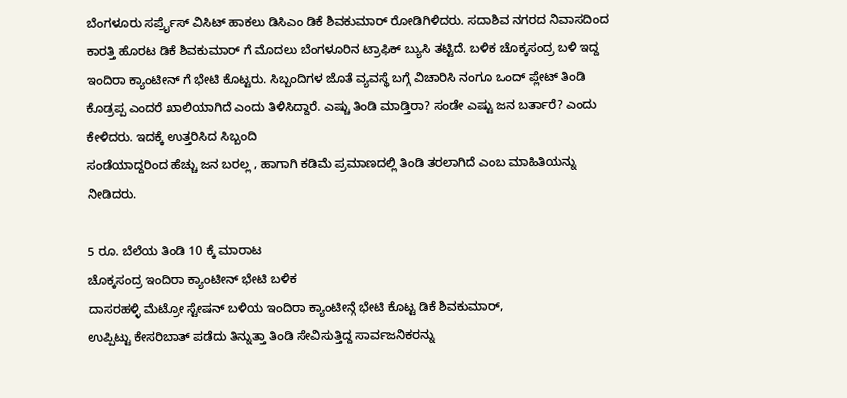ಬೆಂಗಳೂರು ಸರ್ಪ್ರೈಸ್ ವಿಸಿಟ್ ಹಾಕಲು ಡಿಸಿಎಂ ಡಿಕೆ ಶಿವಕುಮಾರ್ ರೋಡಿಗಿಳಿದರು. ಸದಾಶಿವ ನಗರದ ನಿವಾಸದಿಂದ ಕಾರತ್ತಿ ಹೊರಟ ಡಿಕೆ ಶಿವಕುಮಾರ್ ಗೆ ಮೊದಲು ಬೆಂಗಳೂರಿನ ಟ್ರಾಫಿಕ್ ಬ್ಯುಸಿ ತಟ್ಟಿದೆ. ಬಳಿಕ ಚೊಕ್ಕಸಂದ್ರ ಬಳಿ ಇದ್ದ
ಇಂದಿರಾ ಕ್ಯಾಂಟೀನ್ ಗೆ ಭೇಟಿ ಕೊಟ್ಟರು. ಸಿಬ್ಬಂದಿಗಳ ಜೊತೆ ವ್ಯವಸ್ಥೆ ಬಗ್ಗೆ ವಿಚಾರಿಸಿ ನಂಗೂ ಒಂದ್ ಪ್ಲೇಟ್ ತಿಂಡಿ ಕೊಡ್ರಪ್ಪ ಎಂದರೆ ಖಾಲಿಯಾಗಿದೆ ಎಂದು ತಿಳಿಸಿದ್ದಾರೆ. ಎಷ್ಚು ತಿಂಡಿ ಮಾಡ್ತಿರಾ? ಸಂಡೇ ಎಷ್ಟು ಜನ ಬರ್ತಾರೆ? ಎಂದು ಕೇಳಿದರು. ಇದಕ್ಕೆ ಉತ್ತರಿಸಿದ ಸಿಬ್ಬಂದಿ
ಸಂಡೆಯಾದ್ದರಿಂದ ಹೆಚ್ಚು ಜನ ಬರಲ್ಲ , ಹಾಗಾಗಿ ಕಡಿಮೆ ಪ್ರಮಾಣದಲ್ಲಿ ತಿಂಡಿ ತರಲಾಗಿದೆ ಎಂಬ ಮಾಹಿತಿಯನ್ನು ನೀಡಿದರು.

5 ರೂ. ಬೆಲೆಯ ತಿಂಡಿ 10 ಕ್ಕೆ ಮಾರಾಟ
ಚೊಕ್ಕಸಂದ್ರ ಇಂದಿರಾ ಕ್ಯಾಂಟೀನ್ ಭೇಟಿ ಬಳಿಕ
ದಾಸರಹಳ್ಳಿ ಮೆಟ್ರೋ ಸ್ಟೇಷನ್ ಬಳಿಯ ಇಂದಿರಾ ಕ್ಯಾಂಟೀನ್ಗೆ ಭೇಟಿ ಕೊಟ್ಟ ಡಿಕೆ ಶಿವಕುಮಾರ್,
ಉಪ್ಪಿಟ್ಟು ಕೇಸರಿಬಾತ್ ಪಡೆದು ತಿನ್ನುತ್ತಾ ತಿಂಡಿ ಸೇವಿಸುತ್ತಿದ್ದ ಸಾರ್ವಜನಿಕರನ್ನು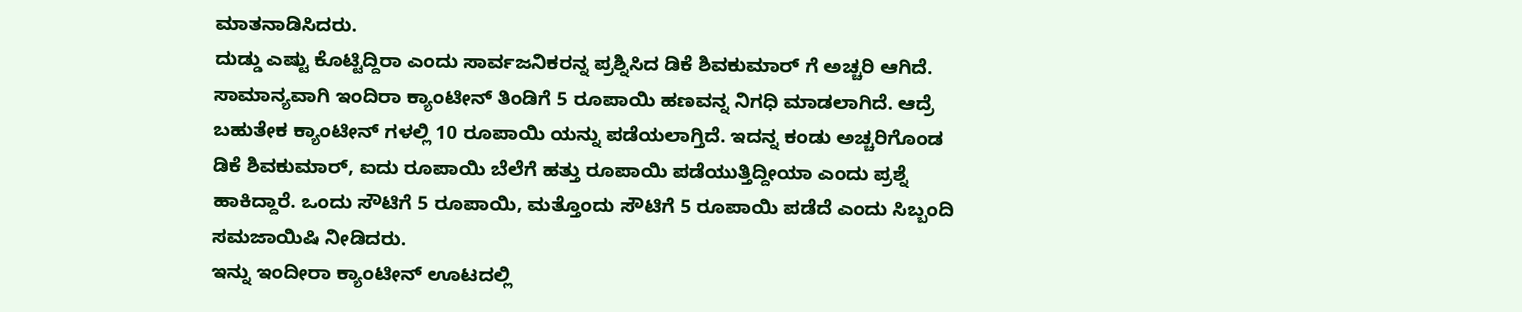ಮಾತನಾಡಿಸಿದರು.
ದುಡ್ಡು ಎಷ್ಟು ಕೊಟ್ಟಿದ್ದಿರಾ ಎಂದು ಸಾರ್ವಜನಿಕರನ್ನ ಪ್ರಶ್ನಿಸಿದ ಡಿಕೆ ಶಿವಕುಮಾರ್ ಗೆ ಅಚ್ಚರಿ ಆಗಿದೆ. ಸಾಮಾನ್ಯವಾಗಿ ಇಂದಿರಾ ಕ್ಯಾಂಟೀನ್ ತಿಂಡಿಗೆ 5 ರೂಪಾಯಿ ಹಣವನ್ನ ನಿಗಧಿ ಮಾಡಲಾಗಿದೆ. ಆದ್ರೆ ಬಹುತೇಕ ಕ್ಯಾಂಟೀನ್ ಗಳಲ್ಲಿ 10 ರೂಪಾಯಿ ಯನ್ನು ಪಡೆಯಲಾಗ್ತಿದೆ. ಇದನ್ನ ಕಂಡು ಅಚ್ಚರಿಗೊಂಡ ಡಿಕೆ ಶಿವಕುಮಾರ್, ಐದು ರೂಪಾಯಿ ಬೆಲೆಗೆ ಹತ್ತು ರೂಪಾಯಿ ಪಡೆಯುತ್ತಿದ್ದೀಯಾ ಎಂದು ಪ್ರಶ್ನೆ ಹಾಕಿದ್ದಾರೆ. ಒಂದು ಸೌಟಿಗೆ 5 ರೂಪಾಯಿ, ಮತ್ತೊಂದು ಸೌಟಿಗೆ 5 ರೂಪಾಯಿ ಪಡೆದೆ ಎಂದು ಸಿಬ್ಬಂದಿ ಸಮಜಾಯಿಷಿ ನೀಡಿದರು.
ಇನ್ನು ಇಂದೀರಾ ಕ್ಯಾಂಟೀನ್ ಊಟದಲ್ಲಿ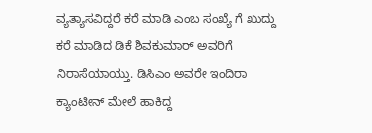ವ್ಯತ್ಯಾಸವಿದ್ದರೆ ಕರೆ ಮಾಡಿ ಎಂಬ ಸಂಖ್ಯೆ ಗೆ ಖುದ್ದು ಕರೆ ಮಾಡಿದ ಡಿಕೆ ಶಿವಕುಮಾರ್ ಅವರಿಗೆ ನಿರಾಸೆಯಾಯ್ತು. ಡಿಸಿಎಂ ಅವರೇ ಇಂದಿರಾ ಕ್ಯಾಂಟೀನ್ ಮೇಲೆ ಹಾಕಿದ್ದ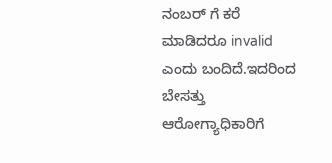ನಂಬರ್ ಗೆ ಕರೆ ಮಾಡಿದರೂ invalid ಎಂದು ಬಂದಿದೆ.ಇದರಿಂದ ಬೇಸತ್ತು ಆರೋಗ್ಯಾಧಿಕಾರಿಗೆ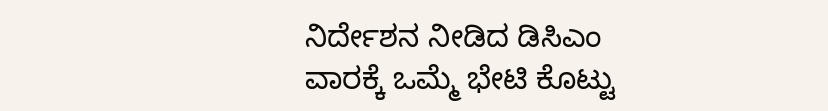ನಿರ್ದೇಶನ ನೀಡಿದ ಡಿಸಿಎಂ ವಾರಕ್ಕೆ ಒಮ್ಮೆ ಭೇಟಿ ಕೊಟ್ಟು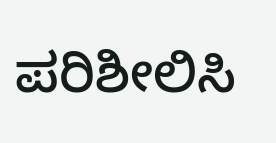ಪರಿಶೀಲಿಸಿ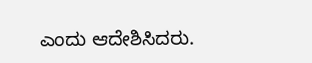ಎಂದು ಆದೇಶಿಸಿದರು.